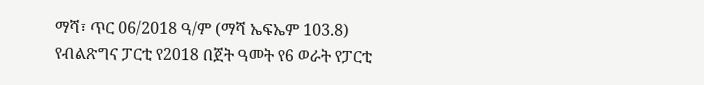ማሻ፣ ጥር 06/2018 ዓ/ም (ማሻ ኤፍኤም 103.8) የብልጽግና ፓርቲ የ2018 በጀት ዓመት የ6 ወራት የፓርቲ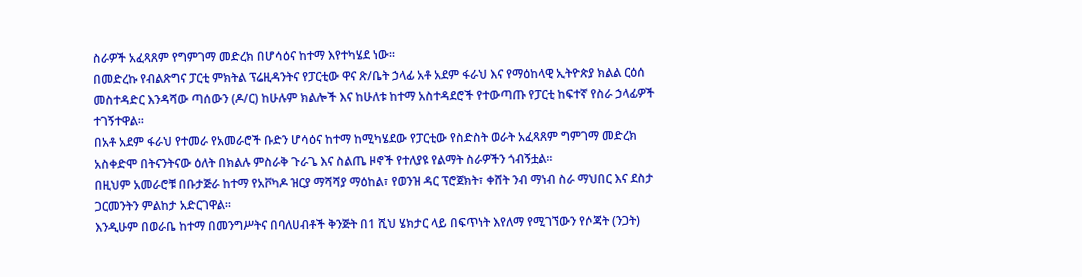ስራዎች አፈጻጸም የግምገማ መድረክ በሆሳዕና ከተማ እየተካሄደ ነው።
በመድረኩ የብልጽግና ፓርቲ ምክትል ፕሬዚዳንትና የፓርቲው ዋና ጽ/ቤት ኃላፊ አቶ አደም ፋራህ እና የማዕከላዊ ኢትዮጵያ ክልል ርዕሰ መስተዳድር እንዳሻው ጣሰውን (ዶ/ር) ከሁሉም ክልሎች እና ከሁለቱ ከተማ አስተዳደሮች የተውጣጡ የፓርቲ ከፍተኛ የስራ ኃላፊዎች ተገኝተዋል።
በአቶ አደም ፋራህ የተመራ የአመራሮች ቡድን ሆሳዕና ከተማ ከሚካሄደው የፓርቲው የስድስት ወራት አፈጻጸም ግምገማ መድረክ አስቀድሞ በትናንትናው ዕለት በክልሉ ምስራቅ ጉራጌ እና ስልጤ ዞኖች የተለያዩ የልማት ስራዎችን ጎብኝቷል፡፡
በዚህም አመራሮቹ በቡታጅራ ከተማ የአቮካዶ ዝርያ ማሻሻያ ማዕከል፣ የወንዝ ዳር ፕሮጀክት፣ ቀሸት ንብ ማነብ ስራ ማህበር እና ደስታ ጋርመንትን ምልከታ አድርገዋል።
እንዲሁም በወራቤ ከተማ በመንግሥትና በባለሀብቶች ቅንጅት በ1 ሺህ ሄክታር ላይ በፍጥነት እየለማ የሚገኘውን የሶጃት (ንጋት)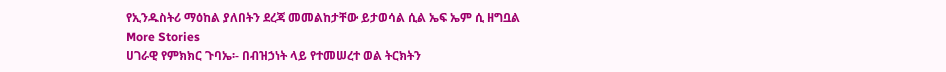የኢንዱስትሪ ማዕከል ያለበትን ደረጃ መመልከታቸው ይታወሳል ሲል ኤፍ ኤም ሲ ዘግቧል
More Stories
ሀገራዊ የምክክር ጉባኤ፡- በብዝኃነት ላይ የተመሠረተ ወል ትርክትን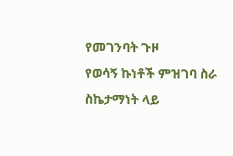የመገንባት ጉዞ
የወሳኝ ኩነቶች ምዝገባ ስራ ስኬታማነት ላይ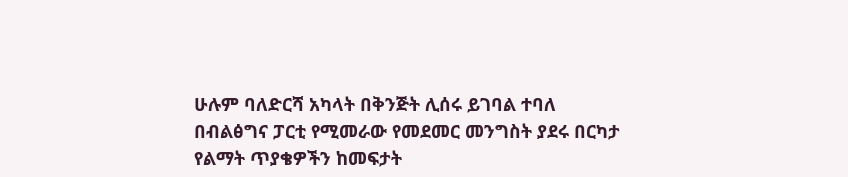ሁሉም ባለድርሻ አካላት በቅንጅት ሊሰሩ ይገባል ተባለ
በብልፅግና ፓርቲ የሚመራው የመደመር መንግስት ያደሩ በርካታ የልማት ጥያቄዎችን ከመፍታት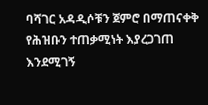ባሻገር አዳዲሶቹን ጀምሮ በማጠናቀቅ የሕዝቡን ተጠቃሚነት እያረጋገጠ እንደሚገኝ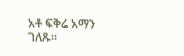አቶ ፍቅሬ አማን ገለጹ።